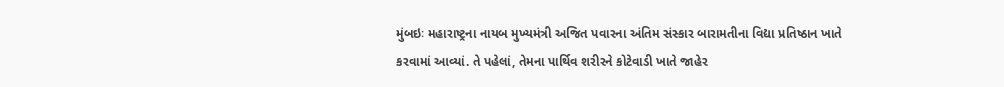મુંબઇઃ મહારાષ્ટ્રના નાયબ મુખ્યમંત્રી અજિત પવારના અંતિમ સંસ્કાર બારામતીના વિદ્યા પ્રતિષ્ઠાન ખાતે કરવામાં આવ્યાં. તે પહેલાં, તેમના પાર્થિવ શરીરને કોટેવાડી ખાતે જાહેર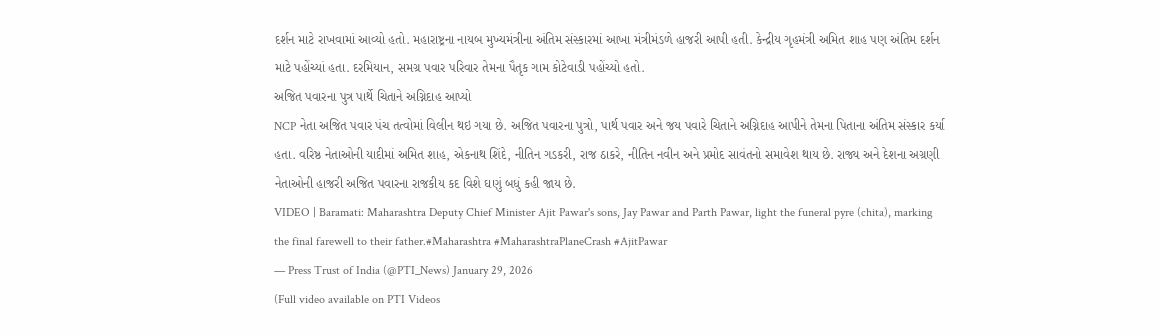દર્શન માટે રાખવામાં આવ્યો હતો. મહારાષ્ટ્રના નાયબ મુખ્યમંત્રીના અંતિમ સંસ્કારમાં આખા મંત્રીમંડળે હાજરી આપી હતી. કેન્દ્રીય ગૃહમંત્રી અમિત શાહ પણ અંતિમ દર્શન માટે પહોંચ્યાં હતા. દરમિયાન, સમગ્ર પવાર પરિવાર તેમના પૈતૃક ગામ કોટેવાડી પહોંચ્યો હતો.
અજિત પવારના પુત્ર પાર્થે ચિતાને અગ્નિદાહ આપ્યો
NCP નેતા અજિત પવાર પંચ તત્વોમાં વિલીન થઇ ગયા છે. અજિત પવારના પુત્રો, પાર્થ પવાર અને જય પવારે ચિતાને અગ્નિદાહ આપીને તેમના પિતાના અંતિમ સંસ્કાર કર્યા હતા. વરિષ્ઠ નેતાઓની યાદીમાં અમિત શાહ, એકનાથ શિંદે, નીતિન ગડકરી, રાજ ઠાકરે, નીતિન નવીન અને પ્રમોદ સાવંતનો સમાવેશ થાય છે. રાજ્ય અને દેશના અગ્રણી નેતાઓની હાજરી અજિત પવારના રાજકીય કદ વિશે ઘણું બધું કહી જાય છે.
VIDEO | Baramati: Maharashtra Deputy Chief Minister Ajit Pawar's sons, Jay Pawar and Parth Pawar, light the funeral pyre (chita), marking the final farewell to their father.#Maharashtra #MaharashtraPlaneCrash #AjitPawar
— Press Trust of India (@PTI_News) January 29, 2026
(Full video available on PTI Videos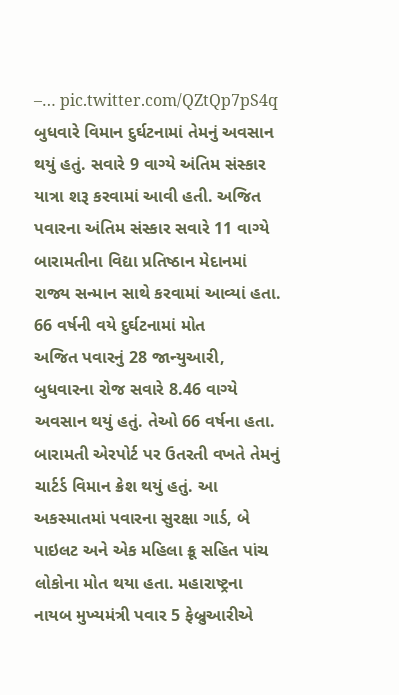–… pic.twitter.com/QZtQp7pS4q
બુધવારે વિમાન દુર્ઘટનામાં તેમનું અવસાન થયું હતું. સવારે 9 વાગ્યે અંતિમ સંસ્કાર યાત્રા શરૂ કરવામાં આવી હતી. અજિત પવારના અંતિમ સંસ્કાર સવારે 11 વાગ્યે બારામતીના વિદ્યા પ્રતિષ્ઠાન મેદાનમાં રાજ્ય સન્માન સાથે કરવામાં આવ્યાં હતા.
66 વર્ષની વયે દુર્ઘટનામાં મોત
અજિત પવારનું 28 જાન્યુઆરી, બુધવારના રોજ સવારે 8.46 વાગ્યે અવસાન થયું હતું. તેઓ 66 વર્ષના હતા. બારામતી એરપોર્ટ પર ઉતરતી વખતે તેમનું ચાર્ટર્ડ વિમાન ક્રેશ થયું હતું. આ અકસ્માતમાં પવારના સુરક્ષા ગાર્ડ, બે પાઇલટ અને એક મહિલા ક્રૂ સહિત પાંચ લોકોના મોત થયા હતા. મહારાષ્ટ્રના નાયબ મુખ્યમંત્રી પવાર 5 ફેબ્રુઆરીએ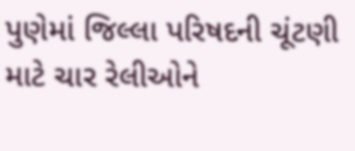પુણેમાં જિલ્લા પરિષદની ચૂંટણી માટે ચાર રેલીઓને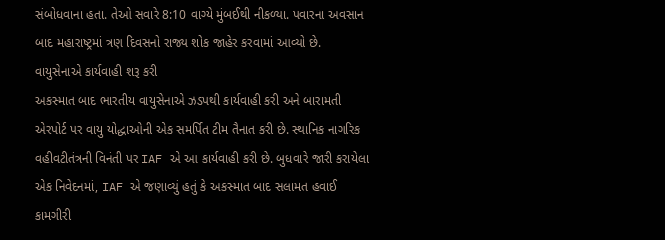સંબોધવાના હતા. તેઓ સવારે 8:10 વાગ્યે મુંબઈથી નીકળ્યા. પવારના અવસાન બાદ મહારાષ્ટ્રમાં ત્રણ દિવસનો રાજ્ય શોક જાહેર કરવામાં આવ્યો છે.
વાયુસેનાએ કાર્યવાહી શરૂ કરી
અકસ્માત બાદ ભારતીય વાયુસેનાએ ઝડપથી કાર્યવાહી કરી અને બારામતી એરપોર્ટ પર વાયુ યોદ્ધાઓની એક સમર્પિત ટીમ તૈનાત કરી છે. સ્થાનિક નાગરિક વહીવટીતંત્રની વિનંતી પર IAF એ આ કાર્યવાહી કરી છે. બુધવારે જારી કરાયેલા એક નિવેદનમાં, IAF એ જણાવ્યું હતું કે અકસ્માત બાદ સલામત હવાઈ કામગીરી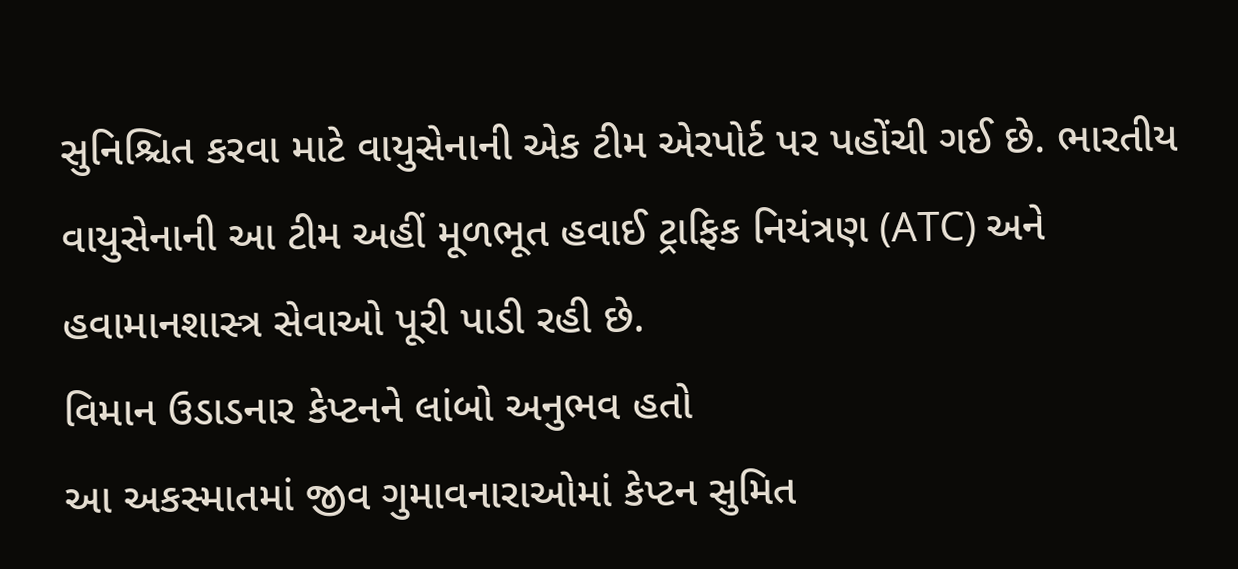સુનિશ્ચિત કરવા માટે વાયુસેનાની એક ટીમ એરપોર્ટ પર પહોંચી ગઈ છે. ભારતીય વાયુસેનાની આ ટીમ અહીં મૂળભૂત હવાઈ ટ્રાફિક નિયંત્રણ (ATC) અને હવામાનશાસ્ત્ર સેવાઓ પૂરી પાડી રહી છે.
વિમાન ઉડાડનાર કેપ્ટનને લાંબો અનુભવ હતો
આ અકસ્માતમાં જીવ ગુમાવનારાઓમાં કેપ્ટન સુમિત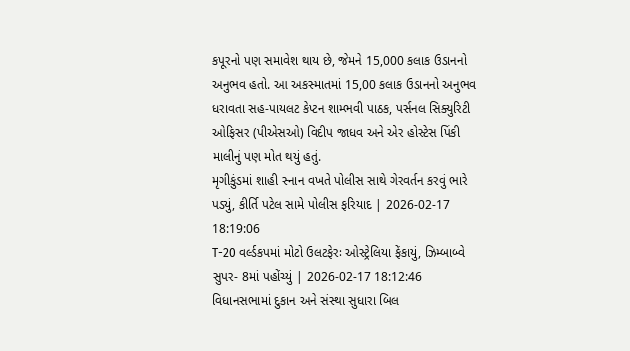કપૂરનો પણ સમાવેશ થાય છે, જેમને 15,000 કલાક ઉડાનનો અનુભવ હતો. આ અકસ્માતમાં 15,00 કલાક ઉડાનનો અનુભવ ધરાવતા સહ-પાયલટ કેપ્ટન શામ્ભવી પાઠક, પર્સનલ સિક્યુરિટી ઓફિસર (પીએસઓ) વિદીપ જાધવ અને એર હોસ્ટેસ પિંકી માલીનું પણ મોત થયું હતું.
મૃગીકુંડમાં શાહી સ્નાન વખતે પોલીસ સાથે ગેરવર્તન કરવું ભારે પડ્યું, કીર્તિ પટેલ સામે પોલીસ ફરિયાદ | 2026-02-17 18:19:06
T-20 વર્લ્ડકપમાં મોટો ઉલટફેરઃ ઓસ્ટ્રેલિયા ફેંકાયું, ઝિમ્બાબ્વે સુપર- 8માં પહોંચ્યું | 2026-02-17 18:12:46
વિધાનસભામાં દુકાન અને સંસ્થા સુધારા બિલ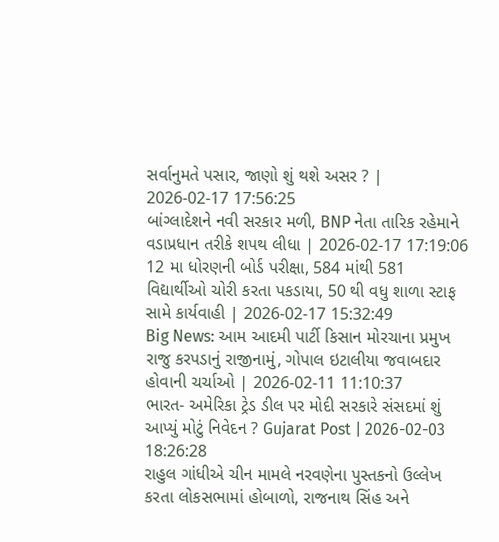સર્વાનુમતે પસાર, જાણો શું થશે અસર ? | 2026-02-17 17:56:25
બાંગ્લાદેશને નવી સરકાર મળી, BNP નેતા તારિક રહેમાને વડાપ્રધાન તરીકે શપથ લીધા | 2026-02-17 17:19:06
12 મા ધોરણની બોર્ડ પરીક્ષા, 584 માંથી 581 વિદ્યાર્થીઓ ચોરી કરતા પકડાયા, 50 થી વધુ શાળા સ્ટાફ સામે કાર્યવાહી | 2026-02-17 15:32:49
Big News: આમ આદમી પાર્ટી કિસાન મોરચાના પ્રમુખ રાજુ કરપડાનું રાજીનામું, ગોપાલ ઇટાલીયા જવાબદાર હોવાની ચર્ચાઓ | 2026-02-11 11:10:37
ભારત- અમેરિકા ટ્રેડ ડીલ પર મોદી સરકારે સંસદમાં શું આપ્યું મોટું નિવેદન ? Gujarat Post | 2026-02-03 18:26:28
રાહુલ ગાંધીએ ચીન મામલે નરવણેના પુસ્તકનો ઉલ્લેખ કરતા લોકસભામાં હોબાળો, રાજનાથ સિંહ અને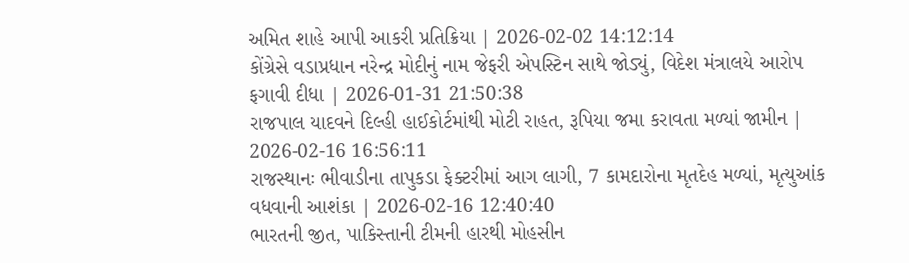અમિત શાહે આપી આકરી પ્રતિક્રિયા | 2026-02-02 14:12:14
કોંગ્રેસે વડાપ્રધાન નરેન્દ્ર મોદીનું નામ જેફરી એપસ્ટિન સાથે જોડ્યું, વિદેશ મંત્રાલયે આરોપ ફગાવી દીધા | 2026-01-31 21:50:38
રાજપાલ યાદવને દિલ્હી હાઈકોર્ટમાંથી મોટી રાહત, રૂપિયા જમા કરાવતા મળ્યાં જામીન | 2026-02-16 16:56:11
રાજસ્થાનઃ ભીવાડીના તાપુકડા ફેક્ટરીમાં આગ લાગી, 7 કામદારોના મૃતદેહ મળ્યાં, મૃત્યુઆંક વધવાની આશંકા | 2026-02-16 12:40:40
ભારતની જીત, પાકિસ્તાની ટીમની હારથી મોહસીન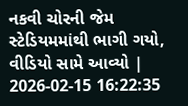નકવી ચોરની જેમ સ્ટેડિયમમાંથી ભાગી ગયો, વીડિયો સામે આવ્યો | 2026-02-15 16:22:35